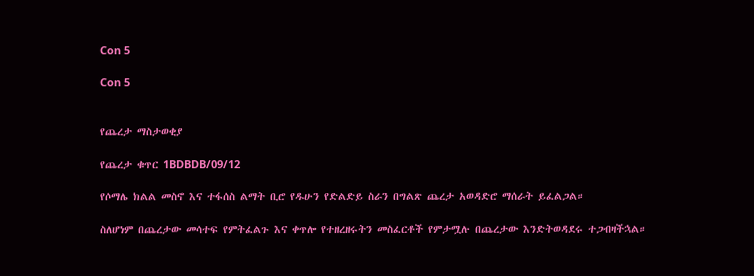Con 5

Con 5


የጨረታ ማስታወቂያ

የጨረታ ቁጥር 1BDBDB/09/12

የሶማሌ ክልል መስኖ እና ተፋሰስ ልማት ቢሮ የዱሁን የድልድይ ስራን በግልጽ ጨረታ አወዳድሮ ማሰራት ይፈልጋል።

ስለሆነም በጨረታው መሳተፍ የምትፈልጉ እና ቀጥሎ የተዘረዘሩትን መስፈርቶች የምታሟሉ በጨረታው እንድትወዳደሩ ተጋብዛችኋል።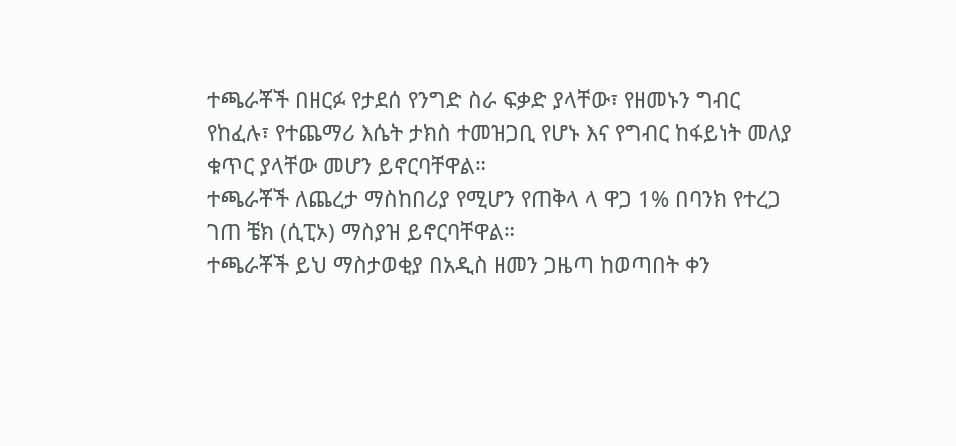ተጫራቾች በዘርፉ የታደሰ የንግድ ስራ ፍቃድ ያላቸው፣ የዘመኑን ግብር የከፈሉ፣ የተጨማሪ እሴት ታክስ ተመዝጋቢ የሆኑ እና የግብር ከፋይነት መለያ ቁጥር ያላቸው መሆን ይኖርባቸዋል።
ተጫራቾች ለጨረታ ማስከበሪያ የሚሆን የጠቅላ ላ ዋጋ 1% በባንክ የተረጋ ገጠ ቼክ (ሲፒኦ) ማስያዝ ይኖርባቸዋል።
ተጫራቾች ይህ ማስታወቂያ በአዲስ ዘመን ጋዜጣ ከወጣበት ቀን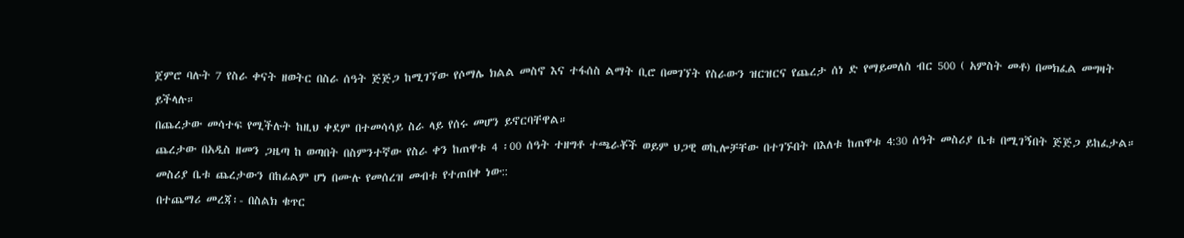ጀምሮ ባሉት 7 የስራ ቀናት ዘወትር በስራ ሰዓት ጅጅጋ ከሚገኘው የሶማሌ ክልል መስኖ እና ተፋሰስ ልማት ቢሮ በመገኘት የስራውን ዝርዝርና የጨረታ ሰነ ድ የማይመለስ ብር 500 ( አምስት መቶ) በመክፈል መግዛት ይችላሉ።
በጨረታው መሳተፍ የሚችሉት ከዚህ ቀደም በተመሳሳይ ስራ ላይ የሰሩ መሆን ይኖርባቸዋል።
ጨረታው በአዲስ ዘመን ጋዜጣ ከ ወጣበት በስምንተኛው የስራ ቀን ከጠዋቱ 4 ፡00 ሰዓት ተዘግቶ ተጫራቾች ወይም ህጋዊ ወኪሎቻቸው በተገኙበት በእለቱ ከጠዋቱ 4:30 ሰዓት መስሪያ ቤቱ በሚገኝበት ጅጅጋ ይከፈታል።
መስሪያ ቤቱ ጨረታውን በከፊልም ሆነ በሙሉ የመሰረዝ መብቱ የተጠበቀ ነው::
በተጨማሪ መረጃ፡- በስልክ ቁጥር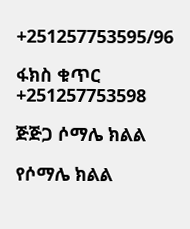+251257753595/96

ፋክስ ቁጥር +251257753598

ጅጅጋ ሶማሌ ክልል

የሶማሌ ክልል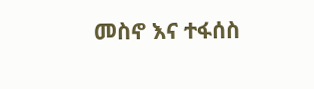መስኖ እና ተፋሰስ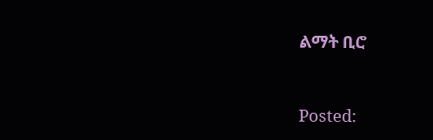ልማት ቢሮ



Posted: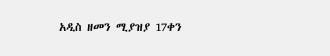አዲስ ዘመን ሚያዝያ 17ቀን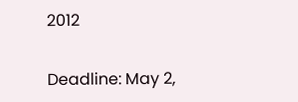2012

Deadline: May 2,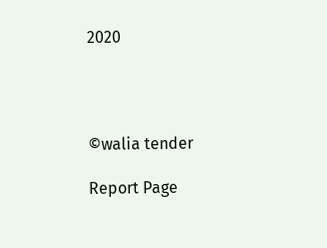2020




©walia tender

Report Page